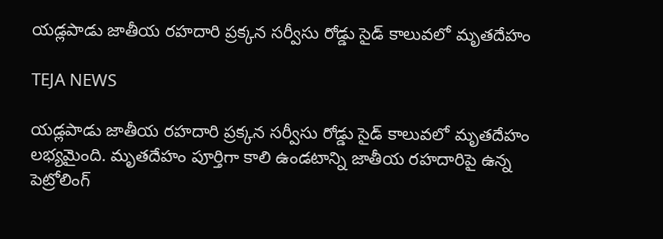యడ్లపాడు జాతీయ రహదారి ప్రక్కన సర్వీసు రోడ్డు సైడ్ కాలువలో మృతదేహం

TEJA NEWS

యడ్లపాడు జాతీయ రహదారి ప్రక్కన సర్వీసు రోడ్డు సైడ్ కాలువలో మృతదేహం లభ్యమైంది. మృతదేహం పూర్తిగా కాలి ఉండటాన్ని జాతీయ రహదారిపై ఉన్న పెట్రోలింగ్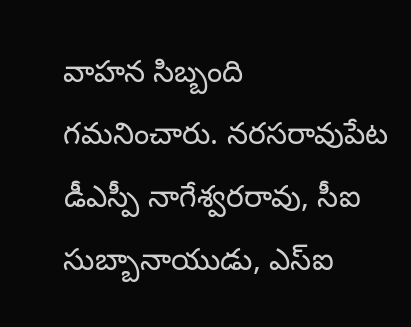వాహన సిబ్బంది గమనించారు. నరసరావుపేట డీఎస్పీ నాగేశ్వరరావు, సీఐ సుబ్బానాయుడు, ఎస్ఐ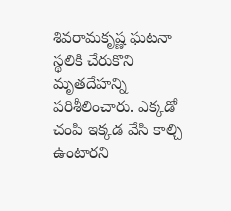శివరామకృష్ణ ఘటనా స్థలికి చేరుకొని మృతదేహన్ని పరిశీలించారు. ఎక్కడో చంపి ఇక్కడ వేసి కాల్చి ఉంటారని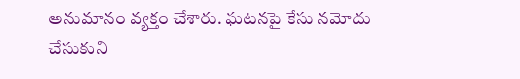అనుమానం వ్యక్తం చేశారు. ఘటనపై కేసు నమోదు చేసుకుని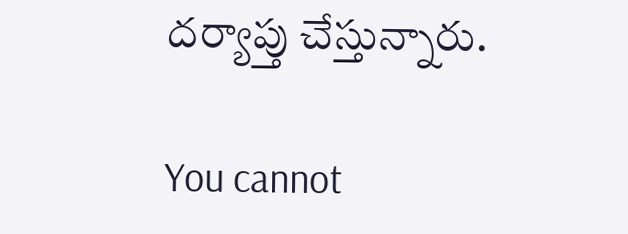దర్యాప్తు చేస్తున్నారు.

You cannot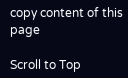copy content of this page

Scroll to Top